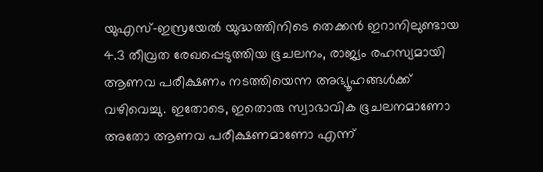യുഎസ്-ഇസ്രയേൽ യുദ്ധത്തിനിടെ തെക്കൻ ഇറാനിലുണ്ടായ 4.3 തീവ്രത രേഖപ്പെടുത്തിയ ഭൂചലനം, രാജ്യം രഹസ്യമായി ആണവ പരീക്ഷണം നടത്തിയെന്ന അഭ്യൂഹങ്ങൾക്ക് വഴിവെച്ചു. ഇതോടെ, ഇതൊരു സ്വാഭാവിക ഭൂചലനമാണോ അതോ ആണവ പരീക്ഷണമാണോ എന്ന്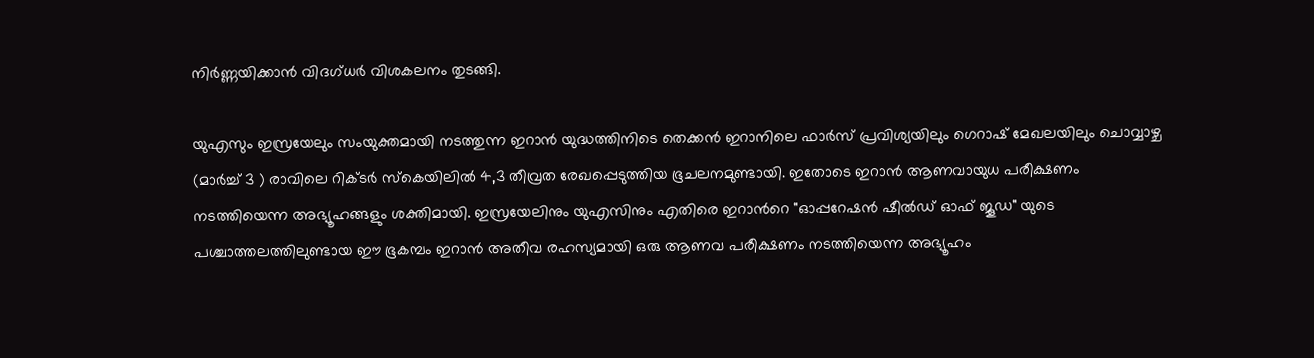നിർണ്ണയിക്കാൻ വിദഗ്ധർ വിശകലനം തുടങ്ങി.

യുഎസും ഇസ്രയേലും സംയുക്തമായി നടത്തുന്ന ഇറാൻ യുദ്ധത്തിനിടെ തെക്കൻ ഇറാനിലെ ഫാർസ് പ്രവിശ്യയിലും ഗെറാഷ് മേഖലയിലും ചൊവ്വാഴ്ച (മാർച്ച് 3 ) രാവിലെ റിക്ടർ സ്കെയിലിൽ 4,3 തീവ്രത രേഖപ്പെടുത്തിയ ഭൂചലനമുണ്ടായി. ഇതോടെ ഇറാൻ ആണവായുധ പരീക്ഷണം നടത്തിയെന്ന അഭ്യൂഹങ്ങളും ശക്തിമായി. ഇസ്രയേലിനും യുഎസിനും എതിരെ ഇറാന്‍റെ "ഓപ്പറേഷൻ ഷീൽഡ് ഓഫ് ജൂഡ" യുടെ പശ്ചാത്തലത്തിലുണ്ടായ ഈ ഭൂകമ്പം ഇറാൻ അതീവ രഹസ്യമായി ഒരു ആണവ പരീക്ഷണം നടത്തിയെന്ന അഭ്യൂഹം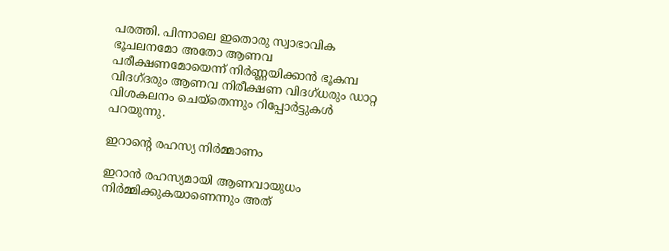പരത്തി. പിന്നാലെ ഇതൊരു സ്വാഭാവിക ഭൂചലനമോ അതോ ആണവ പരീക്ഷണമോയെന്ന് നിർണ്ണയിക്കാൻ ഭൂകമ്പ വിദഗ്ദരും ആണവ നിരീക്ഷണ വിദഗ്ധരും ഡാറ്റ വിശകലനം ചെയ്തെന്നും റിപ്പോര്‍ട്ടുകൾ പറയുന്നു.

ഇറാന്‍റെ രഹസ്യ നിർമ്മാണം

ഇറാൻ രഹസ്യമായി ആണവായുധം നിർമ്മിക്കുകയാണെന്നും അത്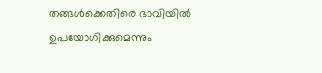തങ്ങൾക്കെതിരെ ഭാവിയിൽ ഉപയോഗിക്കുമെന്നും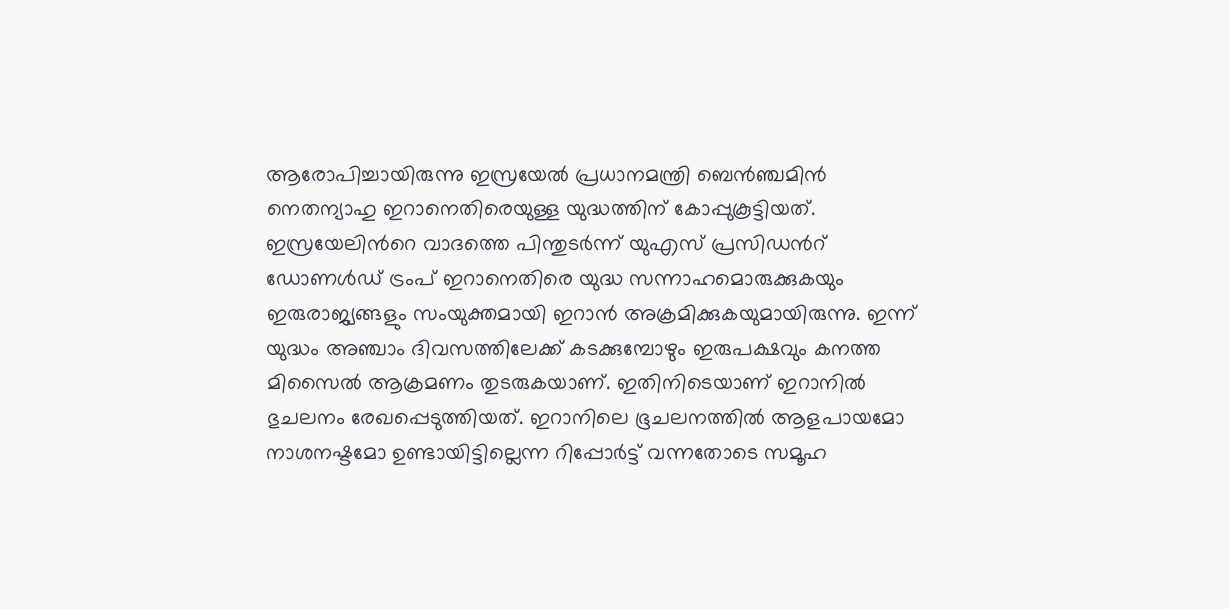ആരോപിച്ചായിരുന്നു ഇസ്രയേൽ പ്രധാനമന്ത്രി ബെൻഞ്ചമിന്‍ നെതന്യാഹു ഇറാനെതിരെയുള്ള യുദ്ധത്തിന് കോപ്പുകൂട്ടിയത്. ഇസ്രയേലിന്‍റെ വാദത്തെ പിന്തുട‍ർന്ന് യുഎസ് പ്രസിഡന്‍റ് ഡോണൾഡ് ട്രംപ് ഇറാനെതിരെ യുദ്ധ സന്നാഹമൊരുക്കുകയും ഇരുരാജ്യങ്ങളും സംയുക്തമായി ഇറാൻ അക്രമിക്കുകയുമായിരുന്നു. ഇന്ന് യുദ്ധം അഞ്ചാം ദിവസത്തിലേക്ക് കടക്കുമ്പോഴും ഇരുപക്ഷവും കനത്ത മിസൈൽ ആക്രമണം തുടരുകയാണ്. ഇതിനിടെയാണ് ഇറാനിൽ ഭുചലനം രേഖപ്പെടുത്തിയത്. ഇറാനിലെ ഭൂചലനത്തിൽ ആളപായമോ നാശനഷ്ടമോ ഉണ്ടായിട്ടില്ലെന്ന റിപ്പോര്‍ട്ട് വന്നതോടെ സമൂഹ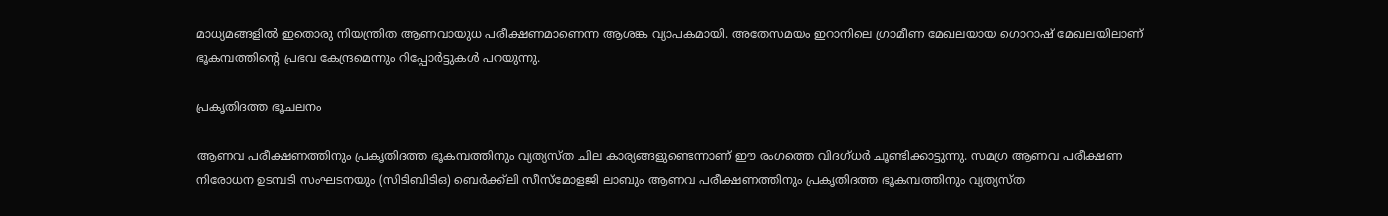മാധ്യമങ്ങളിൽ ഇതൊരു നിയന്ത്രിത ആണവായുധ പരീക്ഷണമാണെന്ന ആശങ്ക വ്യാപകമായി. അതേസമയം ഇറാനിലെ ഗ്രാമീണ മേഖലയായ ഗൊറാഷ് മേഖലയിലാണ് ഭൂകമ്പത്തിന്‍റെ പ്രഭവ കേന്ദ്രമെന്നും റിപ്പോര്‍ട്ടുകൾ പറയുന്നു.

പ്രകൃതിദത്ത ഭൂചലനം

ആണവ പരീക്ഷണത്തിനും പ്രകൃതിദത്ത ഭൂകമ്പത്തിനും വ്യത്യസ്ത ചില കാര്യങ്ങളുണ്ടെന്നാണ് ഈ രംഗത്തെ വിദഗ്ധർ ചൂണ്ടിക്കാട്ടുന്നു. സമഗ്ര ആണവ പരീക്ഷണ നിരോധന ഉടമ്പടി സംഘടനയും (സിടിബിടിഒ) ബെർക്ക്‌ലി സീസ്‌മോളജി ലാബും ആണവ പരീക്ഷണത്തിനും പ്രകൃതിദത്ത ഭൂകമ്പത്തിനും വ്യത്യസ്ത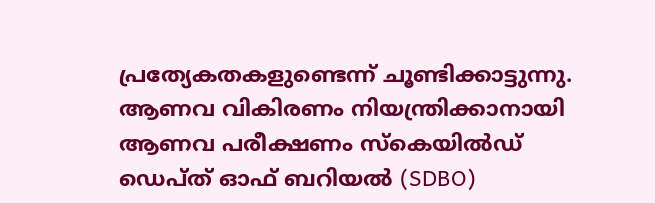പ്രത്യേകതകളുണ്ടെന്ന് ചൂണ്ടിക്കാട്ടുന്നു. ആണവ വികിരണം നിയന്ത്രിക്കാനായി ആണവ പരീക്ഷണം സ്കെയിൽഡ് ഡെപ്ത് ഓഫ് ബറിയൽ (SDBO)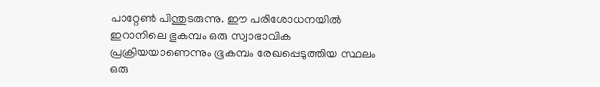പാറ്റേൺ പിന്തുടരുന്നു. ഈ പരിശോധനയിൽ ഇറാനിലെ ഭുകമ്പം ഒരു സ്വാഭാവിക പ്രക്രിയയാണെന്നും ഭൂകമ്പം രേഖപ്പെടുത്തിയ സ്ഥലം ഒരു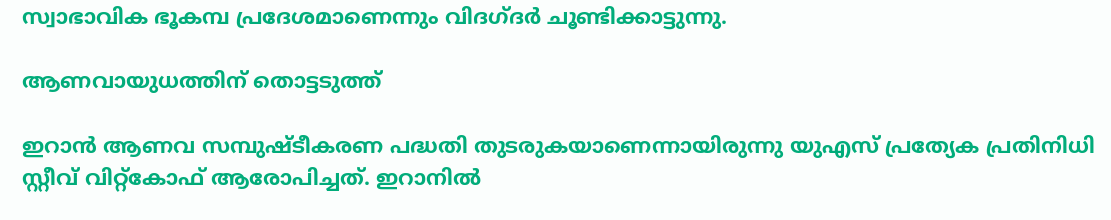സ്വാഭാവിക ഭൂകമ്പ പ്രദേശമാണെന്നും വിദഗ്ദ‍‍ർ ചൂണ്ടിക്കാട്ടുന്നു.

ആണവായുധത്തിന് തൊട്ടടുത്ത്

ഇറാൻ ആണവ സമ്പുഷ്ടീകരണ പദ്ധതി തുടരുകയാണെന്നായിരുന്നു യുഎസ് പ്രത്യേക പ്രതിനിധി സ്റ്റീവ് വിറ്റ്കോഫ് ആരോപിച്ചത്. ഇറാനിൽ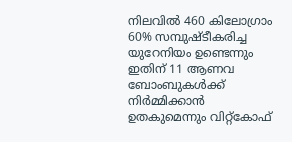നിലവിൽ 460 കിലോഗ്രാം 60% സമ്പുഷ്ടീകരിച്ച യുറേനിയം ഉണ്ടെന്നും ഇതിന് 11 ആണവ ബോംബുകൾക്ക് നിർമ്മിക്കാൻ ഉതകുമെന്നും വിറ്റ്കോഫ്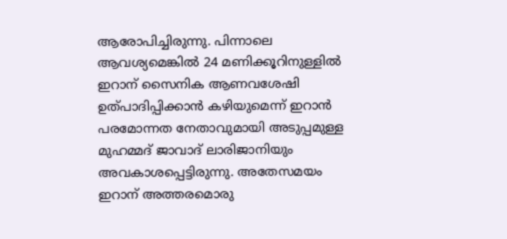ആരോപിച്ചിരുന്നു. പിന്നാലെ ആവശ്യമെങ്കിൽ 24 മണിക്കൂറിനുള്ളിൽ ഇറാന് സൈനിക ആണവശേഷി ഉത്പാദിപ്പിക്കാൻ കഴിയുമെന്ന് ഇറാൻ പരമോന്നത നേതാവുമായി അടുപ്പമുള്ള മുഹമ്മദ് ജാവാദ് ലാരിജാനിയും അവകാശപ്പെട്ടിരുന്നു. അതേസമയം ഇറാന് അത്തരമൊരു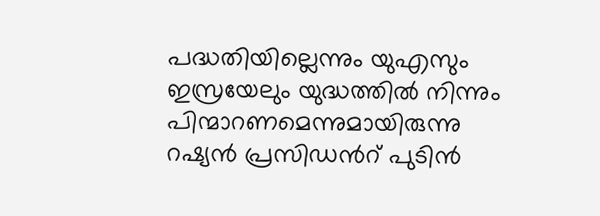പദ്ധതിയില്ലെന്നും യുഎസും ഇസ്രയേലും യുദ്ധത്തിൽ നിന്നും പിന്മാറണമെന്നുമായിരുന്നു റഷ്യൻ പ്രസിഡന്‍റ് പുടിൻ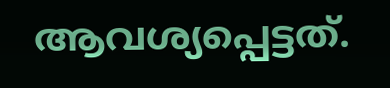ആവശ്യപ്പെട്ടത്.